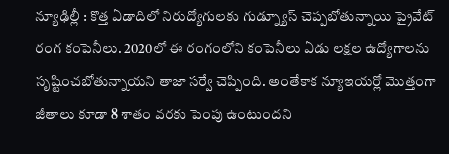న్యూఢిల్లీ : కొత్త ఏడాదిలో నిరుద్యోగులకు గుడ్న్యూస్ చెప్పబోతున్నాయి ప్రైవేట్ రంగ కంపెనీలు. 2020లో ఈ రంగంలోని కంపెనీలు ఏడు లక్షల ఉద్యోగాలను సృష్టించబోతున్నాయని తాజా సర్వే చెప్పింది. అంతేకాక న్యూఇయర్లో మొత్తంగా జీతాలు కూడా 8 శాతం వరకు పెంపు ఉంటుందని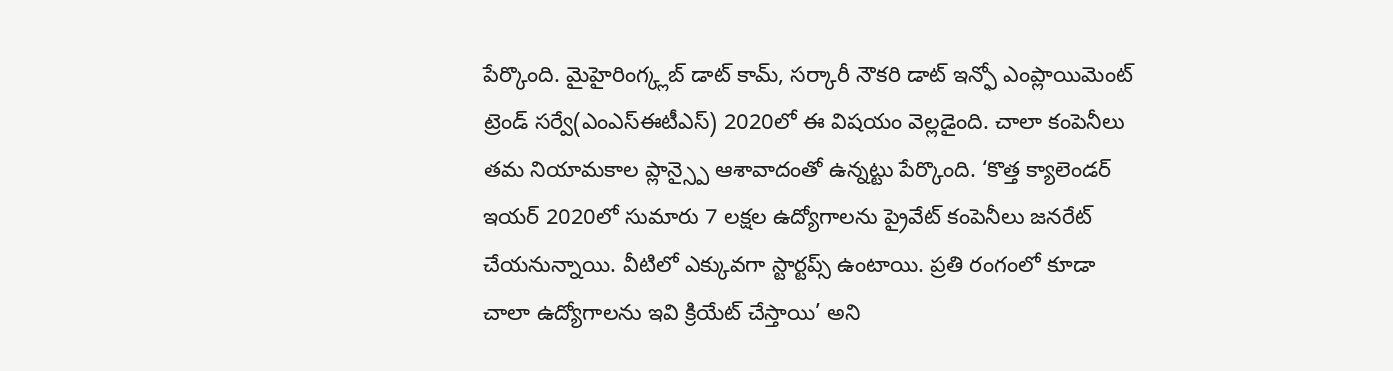పేర్కొంది. మైహైరింగ్క్లబ్ డాట్ కామ్, సర్కారీ నౌకరి డాట్ ఇన్ఫో ఎంప్లాయిమెంట్ ట్రెండ్ సర్వే(ఎంఎస్ఈటీఎస్) 2020లో ఈ విషయం వెల్లడైంది. చాలా కంపెనీలు తమ నియామకాల ప్లాన్స్పై ఆశావాదంతో ఉన్నట్టు పేర్కొంది. ‘కొత్త క్యాలెండర్ ఇయర్ 2020లో సుమారు 7 లక్షల ఉద్యోగాలను ప్రైవేట్ కంపెనీలు జనరేట్ చేయనున్నాయి. వీటిలో ఎక్కువగా స్టార్టప్స్ ఉంటాయి. ప్రతి రంగంలో కూడా చాలా ఉద్యోగాలను ఇవి క్రియేట్ చేస్తాయి’ అని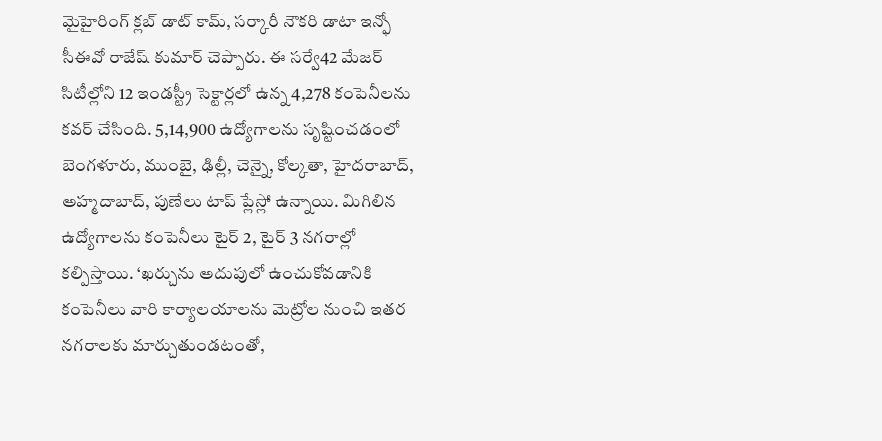మైహైరింగ్ క్లబ్ డాట్ కామ్, సర్కారీ నౌకరి డాటా ఇన్ఫో సీఈవో రాజేష్ కుమార్ చెప్పారు. ఈ సర్వే42 మేజర్ సిటీల్లోని 12 ఇండస్ట్రీ సెక్టార్లలో ఉన్న 4,278 కంపెనీలను కవర్ చేసింది. 5,14,900 ఉద్యోగాలను సృష్టించడంలో బెంగళూరు, ముంబై, ఢిల్లీ, చెన్నై, కోల్కతా, హైదరాబాద్, అహ్మదాబాద్, పుణేలు టాప్ ప్లేస్లో ఉన్నాయి. మిగిలిన ఉద్యోగాలను కంపెనీలు టైర్ 2, టైర్ 3 నగరాల్లో కల్పిస్తాయి. ‘ఖర్చును అదుపులో ఉంచుకోవడానికి కంపెనీలు వారి కార్యాలయాలను మెట్రోల నుంచి ఇతర నగరాలకు మార్చుతుండటంతో,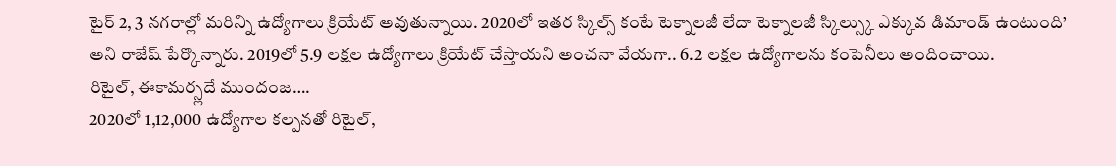టైర్ 2, 3 నగరాల్లో మరిన్ని ఉద్యోగాలు క్రియేట్ అవుతున్నాయి. 2020లో ఇతర స్కిల్స్ కంటే టెక్నాలజీ లేదా టెక్నాలజీ స్కిల్స్కు ఎక్కువ డిమాండ్ ఉంటుంది’ అని రాజేష్ పేర్కొన్నారు. 2019లో 5.9 లక్షల ఉద్యోగాలు క్రియేట్ చేస్తాయని అంచనా వేయగా.. 6.2 లక్షల ఉద్యోగాలను కంపెనీలు అందించాయి.
రిటైల్, ఈకామర్స్లదే ముందంజ….
2020లో 1,12,000 ఉద్యోగాల కల్పనతో రిటైల్,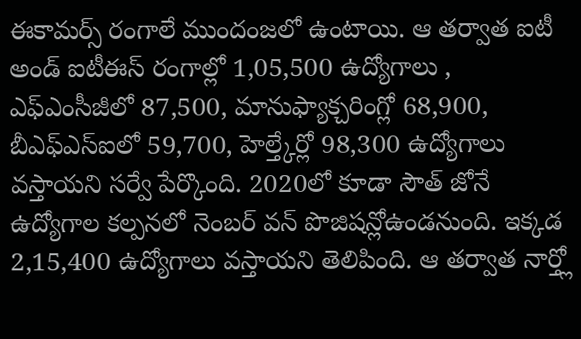ఈకామర్స్ రంగాలే ముందంజలో ఉంటాయి. ఆ తర్వాత ఐటీ అండ్ ఐటీఈస్ రంగాల్లో 1,05,500 ఉద్యోగాలు , ఎఫ్ఎంసీజీలో 87,500, మానుఫ్యాక్చరింగ్లో 68,900, బీఎఫ్ఎస్ఐలో 59,700, హెల్త్కేర్లో 98,300 ఉద్యోగాలు వస్తాయని సర్వే పేర్కొంది. 2020లో కూడా సౌత్ జోనే ఉద్యోగాల కల్పనలో నెంబర్ వన్ పొజిషన్లోఉండనుంది. ఇక్కడ 2,15,400 ఉద్యోగాలు వస్తాయని తెలిపింది. ఆ తర్వాత నార్త్లో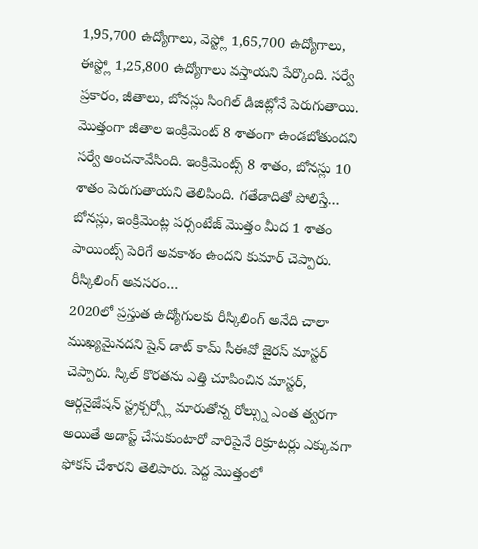1,95,700 ఉద్యోగాలు, వెస్ట్లో 1,65,700 ఉద్యోగాలు, ఈస్ట్లో 1,25,800 ఉద్యోగాలు వస్తాయని పేర్కొంది. సర్వే ప్రకారం, జీతాలు, బోనస్లు సింగిల్ డిజిట్లోనే పెరుగుతాయి. మొత్తంగా జీతాల ఇంక్రిమెంట్ 8 శాతంగా ఉండబోతుందని సర్వే అంచనావేసింది. ఇంక్రిమెంట్స్ 8 శాతం, బోనస్లు 10 శాతం పెరుగుతాయని తెలిపింది. గతేడాదితో పోలిస్తే… బోనస్లు, ఇంక్రిమెంట్ల పర్సంటేజ్ మొత్తం మీద 1 శాతం పాయింట్స్ పెరిగే అవకాశం ఉందని కుమార్ చెప్పారు.
రీస్కిలింగ్ అవసరం…
2020లో ప్రస్తుత ఉద్యోగులకు రీస్కిలింగ్ అనేది చాలా ముఖ్యమైనదని షైన్ డాట్ కామ్ సీఈవో జైరస్ మాస్టర్ చెప్పారు. స్కిల్ కొరతను ఎత్తి చూపించిన మాస్టర్, ఆర్గనైజేషన్ స్ట్రక్చర్స్లో మారుతోన్న రోల్స్ను ఎంత త్వరగా అయితే అడాప్ట్ చేసుకుంటారో వారిపైనే రిక్రూటర్లు ఎక్కువగా ఫోకస్ చేశారని తెలిపారు. పెద్ద మొత్తంలో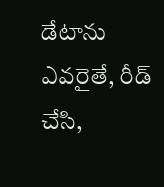డేటాను ఎవరైతే, రీడ్ చేసి,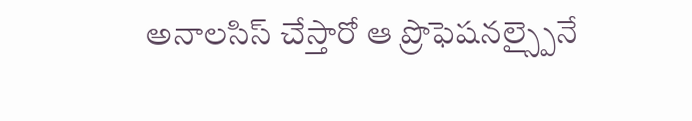అనాలసిస్ చేస్తారో ఆ ప్రొఫెషనల్స్పైనే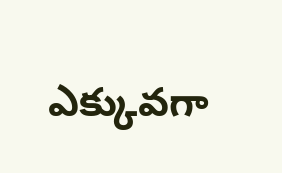ఎక్కువగా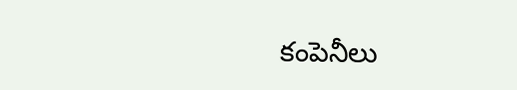కంపెనీలు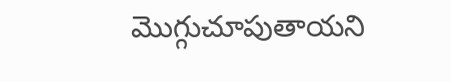మొగ్గుచూపుతాయని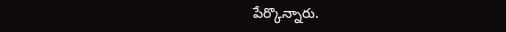పేర్కొన్నారు.